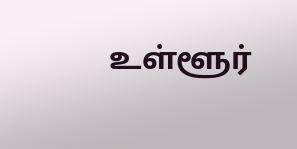உள்ளூர்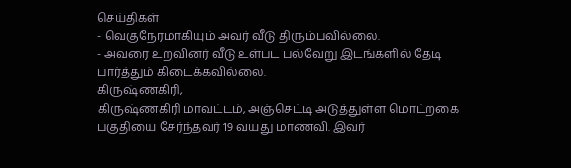செய்திகள்
- வெகுநேரமாகியும் அவர் வீடு திரும்பவில்லை.
- அவரை உறவினர் வீடு உள்பட பல்வேறு இடங்களில் தேடி பார்த்தும் கிடைக்கவில்லை.
கிருஷ்ணகிரி,
கிருஷ்ணகிரி மாவட்டம், அஞ்செட்டி அடுத்துள்ள மொட்றகை பகுதியை சேர்ந்தவர் 19 வயது மாணவி. இவர்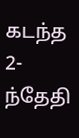கடந்த 2-ந்தேதி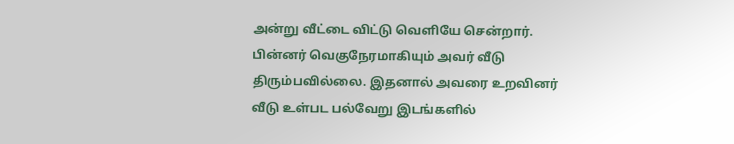அன்று வீட்டை விட்டு வெளியே சென்றார். பின்னர் வெகுநேரமாகியும் அவர் வீடு திரும்பவில்லை. இதனால் அவரை உறவினர் வீடு உள்பட பல்வேறு இடங்களில்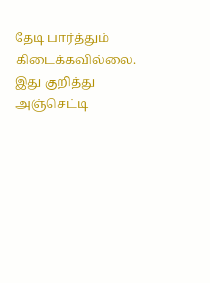தேடி பார்த்தும் கிடைக்கவில்லை.
இது குறித்து அஞ்செட்டி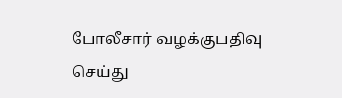போலீசார் வழக்குபதிவு செய்து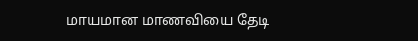மாயமான மாணவியை தேடி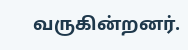வருகின்றனர்.